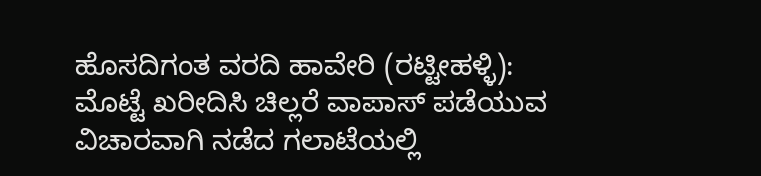ಹೊಸದಿಗಂತ ವರದಿ ಹಾವೇರಿ (ರಟ್ಟೀಹಳ್ಳಿ):
ಮೊಟ್ಟೆ ಖರೀದಿಸಿ ಚಿಲ್ಲರೆ ವಾಪಾಸ್ ಪಡೆಯುವ ವಿಚಾರವಾಗಿ ನಡೆದ ಗಲಾಟೆಯಲ್ಲಿ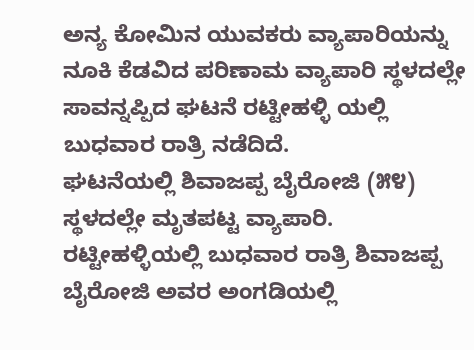ಅನ್ಯ ಕೋಮಿನ ಯುವಕರು ವ್ಯಾಪಾರಿಯನ್ನು ನೂಕಿ ಕೆಡವಿದ ಪರಿಣಾಮ ವ್ಯಾಪಾರಿ ಸ್ಥಳದಲ್ಲೇ ಸಾವನ್ನಪ್ಪಿದ ಘಟನೆ ರಟ್ಟೀಹಳ್ಳಿ ಯಲ್ಲಿ ಬುಧವಾರ ರಾತ್ರಿ ನಡೆದಿದೆ.
ಘಟನೆಯಲ್ಲಿ ಶಿವಾಜಪ್ಪ ಬೈರೋಜಿ (೫೪) ಸ್ಥಳದಲ್ಲೇ ಮೃತಪಟ್ಟ ವ್ಯಾಪಾರಿ.
ರಟ್ಟೀಹಳ್ಳಿಯಲ್ಲಿ ಬುಧವಾರ ರಾತ್ರಿ ಶಿವಾಜಪ್ಪ ಬೈರೋಜಿ ಅವರ ಅಂಗಡಿಯಲ್ಲಿ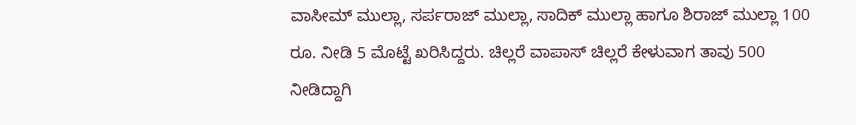ವಾಸೀಮ್ ಮುಲ್ಲಾ, ಸರ್ಪರಾಜ್ ಮುಲ್ಲಾ, ಸಾದಿಕ್ ಮುಲ್ಲಾ ಹಾಗೂ ಶಿರಾಜ್ ಮುಲ್ಲಾ 100 ರೂ. ನೀಡಿ 5 ಮೊಟ್ಟೆ ಖರಿಸಿದ್ದರು. ಚಿಲ್ಲರೆ ವಾಪಾಸ್ ಚಿಲ್ಲರೆ ಕೇಳುವಾಗ ತಾವು 500 ನೀಡಿದ್ದಾಗಿ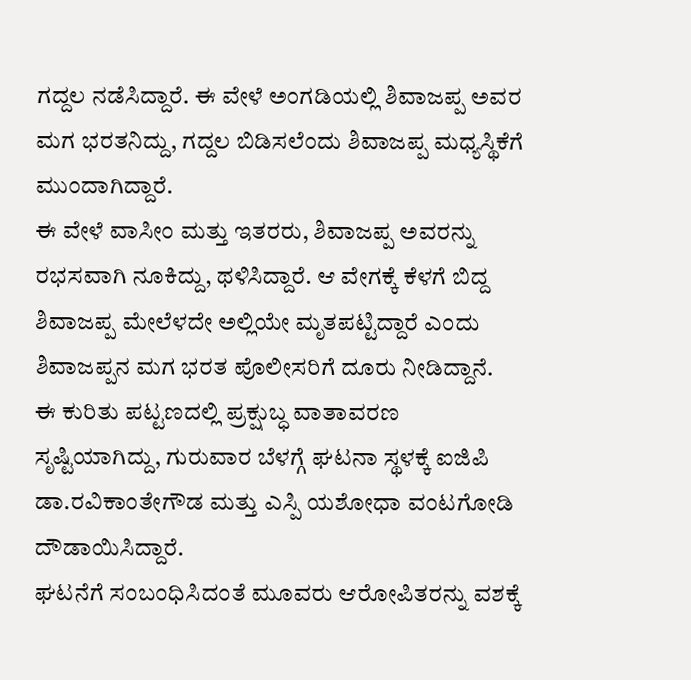ಗದ್ದಲ ನಡೆಸಿದ್ದಾರೆ. ಈ ವೇಳೆ ಅಂಗಡಿಯಲ್ಲಿ ಶಿವಾಜಪ್ಪ ಅವರ ಮಗ ಭರತನಿದ್ದು, ಗದ್ದಲ ಬಿಡಿಸಲೆಂದು ಶಿವಾಜಪ್ಪ ಮಧ್ಯಸ್ಥಿಕೆಗೆ ಮುಂದಾಗಿದ್ದಾರೆ.
ಈ ವೇಳೆ ವಾಸೀಂ ಮತ್ತು ಇತರರು, ಶಿವಾಜಪ್ಪ ಅವರನ್ನು ರಭಸವಾಗಿ ನೂಕಿದ್ದು, ಥಳಿಸಿದ್ದಾರೆ. ಆ ವೇಗಕ್ಕೆ ಕೆಳಗೆ ಬಿದ್ದ ಶಿವಾಜಪ್ಪ ಮೇಲೆಳದೇ ಅಲ್ಲಿಯೇ ಮೃತಪಟ್ಟಿದ್ದಾರೆ ಎಂದು ಶಿವಾಜಪ್ಪನ ಮಗ ಭರತ ಪೊಲೀಸರಿಗೆ ದೂರು ನೀಡಿದ್ದಾನೆ.
ಈ ಕುರಿತು ಪಟ್ಟಣದಲ್ಲಿ ಪ್ರಕ್ಷುಬ್ಧ ವಾತಾವರಣ ಸೃಷ್ಟಿಯಾಗಿದ್ದು, ಗುರುವಾರ ಬೆಳಗ್ಗೆ ಘಟನಾ ಸ್ಥಳಕ್ಕೆ ಐಜಿಪಿ ಡಾ.ರವಿಕಾಂತೇಗೌಡ ಮತ್ತು ಎಸ್ಪಿ ಯಶೋಧಾ ವಂಟಗೋಡಿ ದೌಡಾಯಿಸಿದ್ದಾರೆ.
ಘಟನೆಗೆ ಸಂಬಂಧಿಸಿದಂತೆ ಮೂವರು ಆರೋಪಿತರನ್ನು ವಶಕ್ಕೆ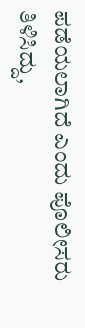ಪಡೆಯಲಾಗಿದೆ ಎಂದು ಪೊಲೀಸರು ತಿಳಿಸಿದ್ದು,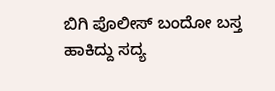ಬಿಗಿ ಪೊಲೀಸ್ ಬಂದೋ ಬಸ್ತ ಹಾಕಿದ್ದು ಸದ್ಯ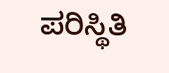ಪರಿಸ್ಥಿತಿ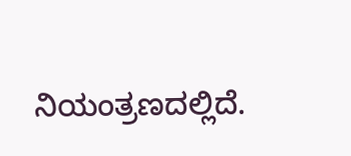ನಿಯಂತ್ರಣದಲ್ಲಿದೆ.